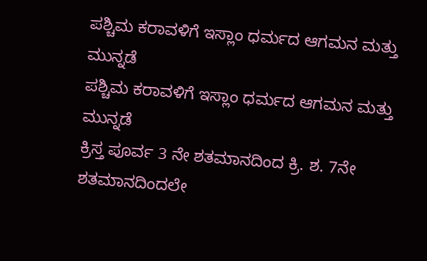ಪಶ್ಚಿಮ ಕರಾವಳಿಗೆ ಇಸ್ಲಾಂ ಧರ್ಮದ ಆಗಮನ ಮತ್ತು ಮುನ್ನಡೆ
ಪಶ್ಚಿಮ ಕರಾವಳಿಗೆ ಇಸ್ಲಾಂ ಧರ್ಮದ ಆಗಮನ ಮತ್ತು ಮುನ್ನಡೆ
ಕ್ರಿಸ್ತ ಪೂರ್ವ 3 ನೇ ಶತಮಾನದಿಂದ ಕ್ರಿ. ಶ. 7ನೇ ಶತಮಾನದಿಂದಲೇ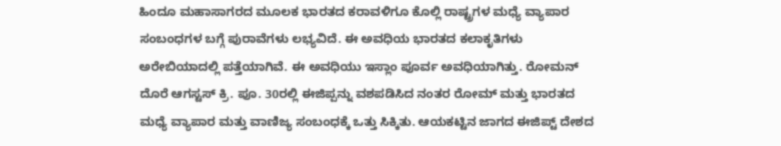ಹಿಂದೂ ಮಹಾಸಾಗರದ ಮೂಲಕ ಭಾರತದ ಕರಾವಳಿಗೂ ಕೊಲ್ಲಿ ರಾಷ್ಟ್ರಗಳ ಮಧ್ಯೆ ವ್ಯಾಪಾರ ಸಂಬಂಧಗಳ ಬಗ್ಗೆ ಪುರಾವೆಗಳು ಲಭ್ಯವಿದೆ. ಈ ಅವಧಿಯ ಭಾರತದ ಕಲಾಕೃತಿಗಳು ಅರೇಬಿಯಾದಲ್ಲಿ ಪತ್ತೆಯಾಗಿವೆ. ಈ ಅವಧಿಯು ಇಸ್ಲಾಂ ಪೂರ್ವ ಅವಧಿಯಾಗಿತ್ತು. ರೋಮನ್ ದೊರೆ ಆಗಸ್ಟಸ್ ಕ್ರಿ. ಪೂ. 30ರಲ್ಲಿ ಈಜಿಪ್ಪನ್ನು ವಶಪಡಿಸಿದ ನಂತರ ರೋಮ್ ಮತ್ತು ಭಾರತದ ಮಧ್ಯೆ ವ್ಯಾಪಾರ ಮತ್ತು ವಾಣಿಜ್ಯ ಸಂಬಂಧಕ್ಕೆ ಒತ್ತು ಸಿಕ್ಕಿತು. ಆಯಕಟ್ಟಿನ ಜಾಗದ ಈಜಿಪ್ಟ್ ದೇಶದ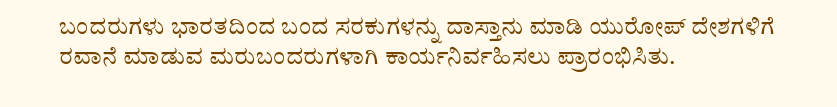ಬಂದರುಗಳು ಭಾರತದಿಂದ ಬಂದ ಸರಕುಗಳನ್ನು ದಾಸ್ತಾನು ಮಾಡಿ ಯುರೋಪ್ ದೇಶಗಳಿಗೆ ರವಾನೆ ಮಾಡುವ ಮರುಬಂದರುಗಳಾಗಿ ಕಾರ್ಯನಿರ್ವಹಿಸಲು ಪ್ರಾರಂಭಿಸಿತು.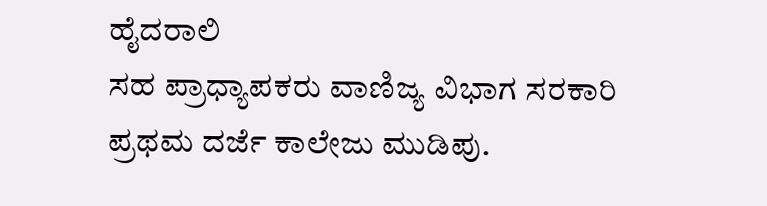ಹೈದರಾಲಿ
ಸಹ ಪ್ರಾಧ್ಯಾಪಕರು ವಾಣಿಜ್ಯ ವಿಭಾಗ ಸರಕಾರಿ ಪ್ರಥಮ ದರ್ಜೆ ಕಾಲೇಜು ಮುಡಿಪು.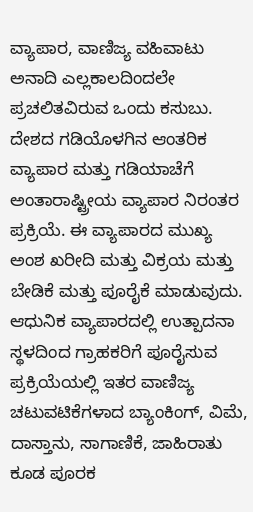ವ್ಯಾಪಾರ, ವಾಣಿಜ್ಯ ವಹಿವಾಟು ಅನಾದಿ ಎಲ್ಲಕಾಲದಿಂದಲೇ ಪ್ರಚಲಿತವಿರುವ ಒಂದು ಕಸುಬು. ದೇಶದ ಗಡಿಯೊಳಗಿನ ಆಂತರಿಕ ವ್ಯಾಪಾರ ಮತ್ತು ಗಡಿಯಾಚೆಗೆ ಅಂತಾರಾಷ್ಟ್ರೀಯ ವ್ಯಾಪಾರ ನಿರಂತರ ಪ್ರಕ್ರಿಯೆ. ಈ ವ್ಯಾಪಾರದ ಮುಖ್ಯ ಅಂಶ ಖರೀದಿ ಮತ್ತು ವಿಕ್ರಯ ಮತ್ತು ಬೇಡಿಕೆ ಮತ್ತು ಪೂರೈಕೆ ಮಾಡುವುದು. ಆಧುನಿಕ ವ್ಯಾಪಾರದಲ್ಲಿ ಉತ್ಪಾದನಾ ಸ್ಥಳದಿಂದ ಗ್ರಾಹಕರಿಗೆ ಪೂರೈಸುವ ಪ್ರಕ್ರಿಯೆಯಲ್ಲಿ ಇತರ ವಾಣಿಜ್ಯ ಚಟುವಟಿಕೆಗಳಾದ ಬ್ಯಾಂಕಿಂಗ್, ವಿಮೆ, ದಾಸ್ತಾನು, ಸಾಗಾಣಿಕೆ, ಜಾಹಿರಾತು ಕೂಡ ಪೂರಕ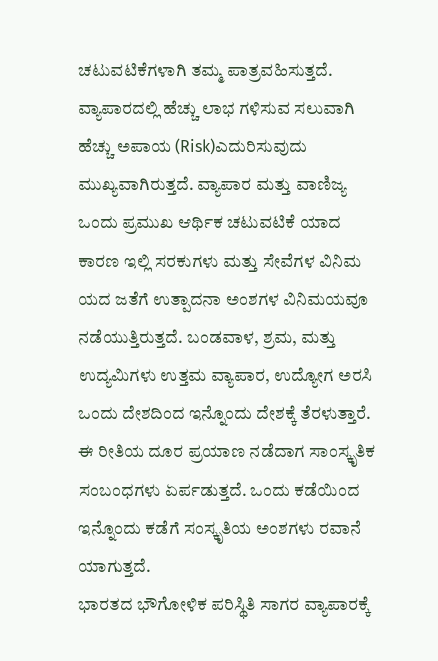ಚಟುವಟಿಕೆಗಳಾಗಿ ತಮ್ಮ ಪಾತ್ರವಹಿಸುತ್ತದೆ. ವ್ಯಾಪಾರದಲ್ಲಿ ಹೆಚ್ಚು ಲಾಭ ಗಳಿಸುವ ಸಲುವಾಗಿ ಹೆಚ್ಚು ಅಪಾಯ (Risk)ಎದುರಿಸುವುದು ಮುಖ್ಯವಾಗಿರುತ್ತದೆ. ವ್ಯಾಪಾರ ಮತ್ತು ವಾಣಿಜ್ಯ ಒಂದು ಪ್ರಮುಖ ಆರ್ಥಿಕ ಚಟುವಟಿಕೆ ಯಾದ ಕಾರಣ ಇಲ್ಲಿ ಸರಕುಗಳು ಮತ್ತು ಸೇವೆಗಳ ವಿನಿಮ ಯದ ಜತೆಗೆ ಉತ್ಪಾದನಾ ಅಂಶಗಳ ವಿನಿಮಯವೂ ನಡೆಯುತ್ತಿರುತ್ತದೆ. ಬಂಡವಾಳ, ಶ್ರಮ, ಮತ್ತು ಉದ್ಯಮಿಗಳು ಉತ್ತಮ ವ್ಯಾಪಾರ, ಉದ್ಯೋಗ ಅರಸಿ
ಒಂದು ದೇಶದಿಂದ ಇನ್ನೊಂದು ದೇಶಕ್ಕೆ ತೆರಳುತ್ತಾರೆ. ಈ ರೀತಿಯ ದೂರ ಪ್ರಯಾಣ ನಡೆದಾಗ ಸಾಂಸ್ಕೃತಿಕ ಸಂಬಂಧಗಳು ಏರ್ಪಡುತ್ತದೆ. ಒಂದು ಕಡೆಯಿಂದ ಇನ್ನೊಂದು ಕಡೆಗೆ ಸಂಸ್ಕೃತಿಯ ಅಂಶಗಳು ರವಾನೆ ಯಾಗುತ್ತದೆ.
ಭಾರತದ ಭೌಗೋಳಿಕ ಪರಿಸ್ಥಿತಿ ಸಾಗರ ವ್ಯಾಪಾರಕ್ಕೆ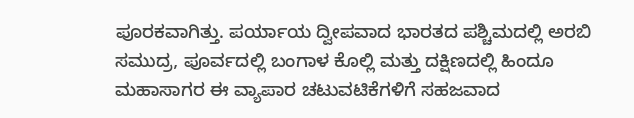ಪೂರಕವಾಗಿತ್ತು. ಪರ್ಯಾಯ ದ್ವೀಪವಾದ ಭಾರತದ ಪಶ್ಚಿಮದಲ್ಲಿ ಅರಬಿ ಸಮುದ್ರ, ಪೂರ್ವದಲ್ಲಿ ಬಂಗಾಳ ಕೊಲ್ಲಿ ಮತ್ತು ದಕ್ಷಿಣದಲ್ಲಿ ಹಿಂದೂ ಮಹಾಸಾಗರ ಈ ವ್ಯಾಪಾರ ಚಟುವಟಿಕೆಗಳಿಗೆ ಸಹಜವಾದ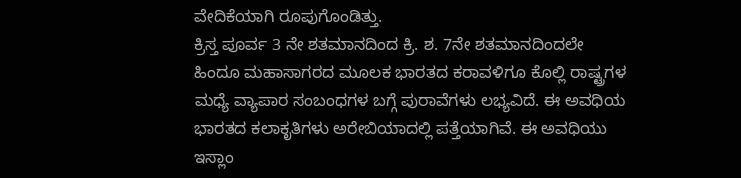ವೇದಿಕೆಯಾಗಿ ರೂಪುಗೊಂಡಿತ್ತು.
ಕ್ರಿಸ್ತ ಪೂರ್ವ 3 ನೇ ಶತಮಾನದಿಂದ ಕ್ರಿ. ಶ. 7ನೇ ಶತಮಾನದಿಂದಲೇ ಹಿಂದೂ ಮಹಾಸಾಗರದ ಮೂಲಕ ಭಾರತದ ಕರಾವಳಿಗೂ ಕೊಲ್ಲಿ ರಾಷ್ಟ್ರಗಳ ಮಧ್ಯೆ ವ್ಯಾಪಾರ ಸಂಬಂಧಗಳ ಬಗ್ಗೆ ಪುರಾವೆಗಳು ಲಭ್ಯವಿದೆ. ಈ ಅವಧಿಯ ಭಾರತದ ಕಲಾಕೃತಿಗಳು ಅರೇಬಿಯಾದಲ್ಲಿ ಪತ್ತೆಯಾಗಿವೆ. ಈ ಅವಧಿಯು ಇಸ್ಲಾಂ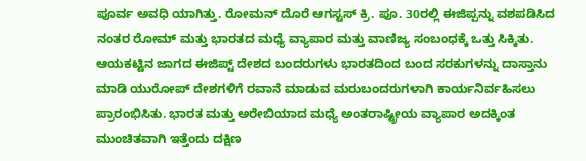ಪೂರ್ವ ಅವಧಿ ಯಾಗಿತ್ತು. ರೋಮನ್ ದೊರೆ ಆಗಸ್ಟಸ್ ಕ್ರಿ. ಪೂ. 30ರಲ್ಲಿ ಈಜಿಪ್ಪನ್ನು ವಶಪಡಿಸಿದ ನಂತರ ರೋಮ್ ಮತ್ತು ಭಾರತದ ಮಧ್ಯೆ ವ್ಯಾಪಾರ ಮತ್ತು ವಾಣಿಜ್ಯ ಸಂಬಂಧಕ್ಕೆ ಒತ್ತು ಸಿಕ್ಕಿತು. ಆಯಕಟ್ಟಿನ ಜಾಗದ ಈಜಿಪ್ಟ್ ದೇಶದ ಬಂದರುಗಳು ಭಾರತದಿಂದ ಬಂದ ಸರಕುಗಳನ್ನು ದಾಸ್ತಾನು ಮಾಡಿ ಯುರೋಪ್ ದೇಶಗಳಿಗೆ ರವಾನೆ ಮಾಡುವ ಮರುಬಂದರುಗಳಾಗಿ ಕಾರ್ಯನಿರ್ವಹಿಸಲು ಪ್ರಾರಂಭಿಸಿತು. ಭಾರತ ಮತ್ತು ಅರೇಬಿಯಾದ ಮಧ್ಯೆ ಅಂತರಾಷ್ಟ್ರೀಯ ವ್ಯಾಪಾರ ಅದಕ್ಕಿಂತ ಮುಂಚಿತವಾಗಿ ಇತ್ತೆಂದು ದಕ್ಷಿಣ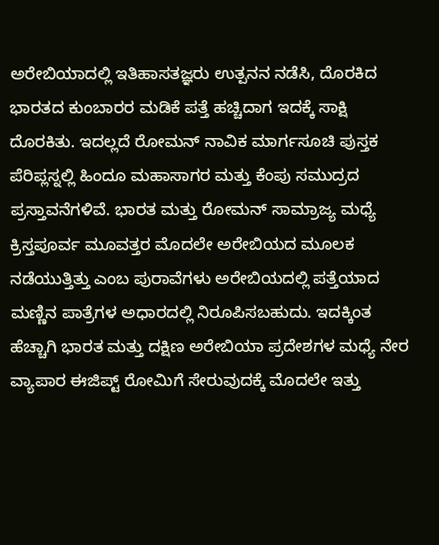ಅರೇಬಿಯಾದಲ್ಲಿ ಇತಿಹಾಸತಜ್ಞರು ಉತ್ಪನನ ನಡೆಸಿ, ದೊರಕಿದ ಭಾರತದ ಕುಂಬಾರರ ಮಡಿಕೆ ಪತ್ತೆ ಹಚ್ಚಿದಾಗ ಇದಕ್ಕೆ ಸಾಕ್ಷಿ ದೊರಕಿತು. ಇದಲ್ಲದೆ ರೋಮನ್ ನಾವಿಕ ಮಾರ್ಗಸೂಚಿ ಪುಸ್ತಕ ಪೆರಿಪ್ಲಸ್ನಲ್ಲಿ ಹಿಂದೂ ಮಹಾಸಾಗರ ಮತ್ತು ಕೆಂಪು ಸಮುದ್ರದ ಪ್ರಸ್ತಾವನೆಗಳಿವೆ. ಭಾರತ ಮತ್ತು ರೋಮನ್ ಸಾಮ್ರಾಜ್ಯ ಮಧ್ಯೆ ಕ್ರಿಸ್ತಪೂರ್ವ ಮೂವತ್ತರ ಮೊದಲೇ ಅರೇಬಿಯದ ಮೂಲಕ ನಡೆಯುತ್ತಿತ್ತು ಎಂಬ ಪುರಾವೆಗಳು ಅರೇಬಿಯದಲ್ಲಿ ಪತ್ತೆಯಾದ ಮಣ್ಣಿನ ಪಾತ್ರೆಗಳ ಅಧಾರದಲ್ಲಿ ನಿರೂಪಿಸಬಹುದು. ಇದಕ್ಕಿಂತ ಹೆಚ್ಚಾಗಿ ಭಾರತ ಮತ್ತು ದಕ್ಷಿಣ ಅರೇಬಿಯಾ ಪ್ರದೇಶಗಳ ಮಧ್ಯೆ ನೇರ ವ್ಯಾಪಾರ ಈಜಿಪ್ಟ್ ರೋಮಿಗೆ ಸೇರುವುದಕ್ಕೆ ಮೊದಲೇ ಇತ್ತು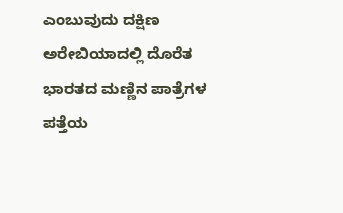ಎಂಬುವುದು ದಕ್ಷಿಣ ಅರೇಬಿಯಾದಲ್ಲಿ ದೊರೆತ ಭಾರತದ ಮಣ್ಣಿನ ಪಾತ್ರೆಗಳ ಪತ್ತೆಯ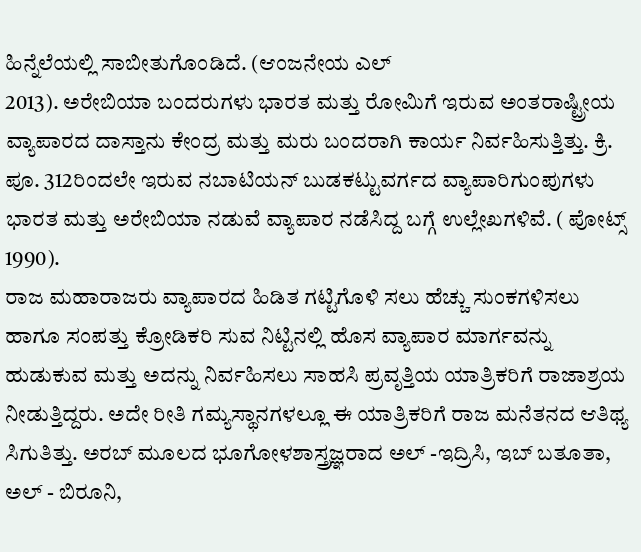ಹಿನ್ನೆಲೆಯಲ್ಲಿ ಸಾಬೀತುಗೊಂಡಿದೆ. (ಆಂಜನೇಯ ಎಲ್
2013). ಅರೇಬಿಯಾ ಬಂದರುಗಳು ಭಾರತ ಮತ್ತು ರೋಮಿಗೆ ಇರುವ ಅಂತರಾಷ್ಟ್ರೀಯ ವ್ಯಾಪಾರದ ದಾಸ್ತಾನು ಕೇಂದ್ರ ಮತ್ತು ಮರು ಬಂದರಾಗಿ ಕಾರ್ಯ ನಿರ್ವಹಿಸುತ್ತಿತ್ತು. ಕ್ರಿ. ಪೂ. 312ರಿಂದಲೇ ಇರುವ ನಬಾಟಿಯನ್ ಬುಡಕಟ್ಟುವರ್ಗದ ವ್ಯಾಪಾರಿಗುಂಪುಗಳು ಭಾರತ ಮತ್ತು ಅರೇಬಿಯಾ ನಡುವೆ ವ್ಯಾಪಾರ ನಡೆಸಿದ್ದ ಬಗ್ಗೆ ಉಲ್ಲೇಖಗಳಿವೆ. ( ಪೋಟ್ಸ್ 1990).
ರಾಜ ಮಹಾರಾಜರು ವ್ಯಾಪಾರದ ಹಿಡಿತ ಗಟ್ಟಿಗೊಳಿ ಸಲು ಹೆಚ್ಚು ಸುಂಕಗಳಿಸಲು ಹಾಗೂ ಸಂಪತ್ತು ಕ್ರೋಡಿಕರಿ ಸುವ ನಿಟ್ಟಿನಲ್ಲಿ ಹೊಸ ವ್ಯಾಪಾರ ಮಾರ್ಗವನ್ನು ಹುಡುಕುವ ಮತ್ತು ಅದನ್ನು ನಿರ್ವಹಿಸಲು ಸಾಹಸಿ ಪ್ರವೃತ್ತಿಯ ಯಾತ್ರಿಕರಿಗೆ ರಾಜಾಶ್ರಯ ನೀಡುತ್ತಿದ್ದರು. ಅದೇ ರೀತಿ ಗಮ್ಯಸ್ಥಾನಗಳಲ್ಲೂ ಈ ಯಾತ್ರಿಕರಿಗೆ ರಾಜ ಮನೆತನದ ಆತಿಥ್ಯ ಸಿಗುತಿತ್ತು. ಅರಬ್ ಮೂಲದ ಭೂಗೋಳಶಾಸ್ತ್ರಜ್ಞರಾದ ಅಲ್ -ಇದ್ರಿಸಿ, ಇಬ್ ಬತೂತಾ, ಅಲ್ - ಬಿರೂನಿ,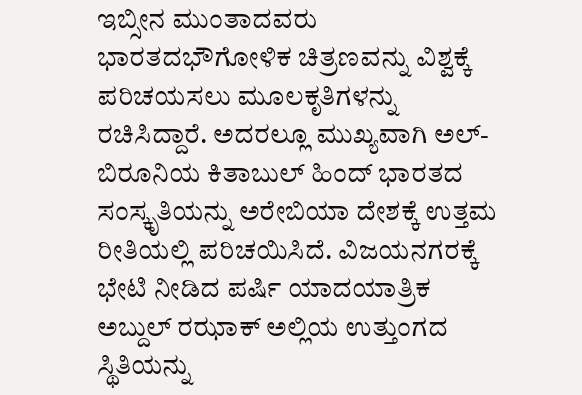ಇಬ್ಸೀನ ಮುಂತಾದವರು ಭಾರತದಭೌಗೋಳಿಕ ಚಿತ್ರಣವನ್ನು ವಿಶ್ವಕ್ಕೆ ಪರಿಚಯಸಲು ಮೂಲಕೃತಿಗಳನ್ನು ರಚಿಸಿದ್ದಾರೆ. ಅದರಲ್ಲೂ ಮುಖ್ಯವಾಗಿ ಅಲ್- ಬಿರೂನಿಯ ಕಿತಾಬುಲ್ ಹಿಂದ್ ಭಾರತದ ಸಂಸ್ಕೃತಿಯನ್ನು ಅರೇಬಿಯಾ ದೇಶಕ್ಕೆ ಉತ್ತಮ ರೀತಿಯಲ್ಲಿ ಪರಿಚಯಿಸಿದೆ. ವಿಜಯನಗರಕ್ಕೆ ಭೇಟಿ ನೀಡಿದ ಪರ್ಷಿ ಯಾದಯಾತ್ರಿಕ ಅಬ್ದುಲ್ ರಝಾಕ್ ಅಲ್ಲಿಯ ಉತ್ತುಂಗದ ಸ್ಥಿತಿಯನ್ನು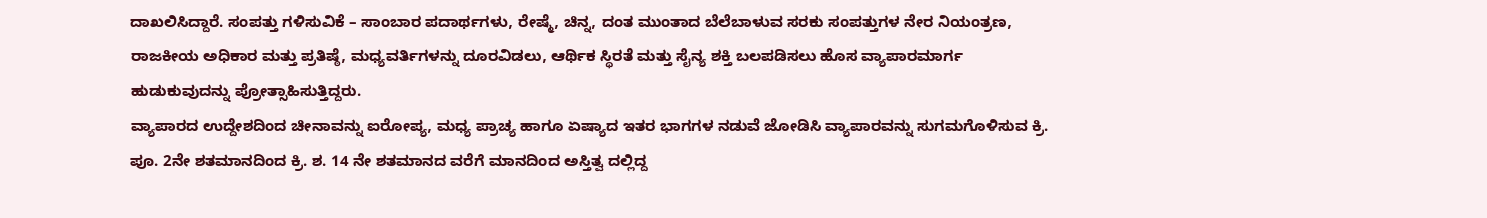ದಾಖಲಿಸಿದ್ದಾರೆ. ಸಂಪತ್ತು ಗಳಿಸುವಿಕೆ – ಸಾಂಬಾರ ಪದಾರ್ಥಗಳು, ರೇಷ್ಮೆ, ಚಿನ್ನ, ದಂತ ಮುಂತಾದ ಬೆಲೆಬಾಳುವ ಸರಕು ಸಂಪತ್ತುಗಳ ನೇರ ನಿಯಂತ್ರಣ, ರಾಜಕೀಯ ಅಧಿಕಾರ ಮತ್ತು ಪ್ರತಿಷ್ಠೆ, ಮಧ್ಯವರ್ತಿಗಳನ್ನು ದೂರವಿಡಲು, ಆರ್ಥಿಕ ಸ್ಥಿರತೆ ಮತ್ತು ಸೈನ್ಯ ಶಕ್ತಿ ಬಲಪಡಿಸಲು ಹೊಸ ವ್ಯಾಪಾರಮಾರ್ಗ ಹುಡುಕುವುದನ್ನು ಪ್ರೋತ್ಸಾಹಿಸುತ್ತಿದ್ದರು.
ವ್ಯಾಪಾರದ ಉದ್ದೇಶದಿಂದ ಚೀನಾವನ್ನು ಐರೋಪ್ಯ, ಮಧ್ಯ ಪ್ರಾಚ್ಯ ಹಾಗೂ ಏಷ್ಯಾದ ಇತರ ಭಾಗಗಳ ನಡುವೆ ಜೋಡಿಸಿ ವ್ಯಾಪಾರವನ್ನು ಸುಗಮಗೊಳಿಸುವ ಕ್ರಿ. ಪೂ. 2ನೇ ಶತಮಾನದಿಂದ ಕ್ರಿ. ಶ. 14 ನೇ ಶತಮಾನದ ವರೆಗೆ ಮಾನದಿಂದ ಅಸ್ತಿತ್ವ ದಲ್ಲಿದ್ದ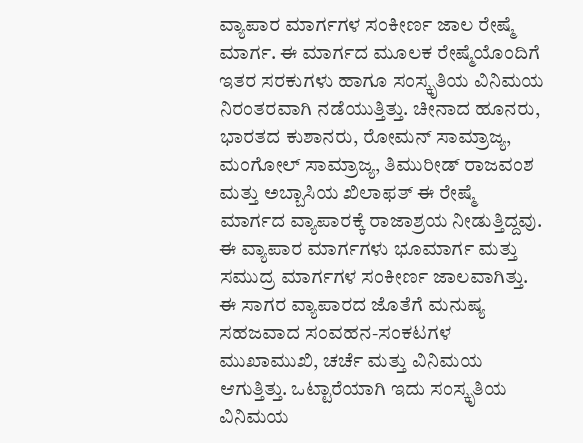ವ್ಯಾಪಾರ ಮಾರ್ಗಗಳ ಸಂಕೀರ್ಣ ಜಾಲ ರೇಷ್ಮೆ ಮಾರ್ಗ. ಈ ಮಾರ್ಗದ ಮೂಲಕ ರೇಷ್ಮೆಯೊಂದಿಗೆ ಇತರ ಸರಕುಗಳು ಹಾಗೂ ಸಂಸ್ಕೃತಿಯ ವಿನಿಮಯ ನಿರಂತರವಾಗಿ ನಡೆಯುತ್ತಿತ್ತು. ಚೀನಾದ ಹೂನರು, ಭಾರತದ ಕುಶಾನರು, ರೋಮನ್ ಸಾಮ್ರಾಜ್ಯ, ಮಂಗೋಲ್ ಸಾಮ್ರಾಜ್ಯ, ತಿಮುರೀಡ್ ರಾಜವಂಶ ಮತ್ತು ಅಬ್ಬಾಸಿಯ ಖಿಲಾಫತ್ ಈ ರೇಷ್ಮೆ ಮಾರ್ಗದ ವ್ಯಾಪಾರಕ್ಕೆ ರಾಜಾಶ್ರಯ ನೀಡುತ್ತಿದ್ದವು. ಈ ವ್ಯಾಪಾರ ಮಾರ್ಗಗಳು ಭೂಮಾರ್ಗ ಮತ್ತು ಸಮುದ್ರ ಮಾರ್ಗಗಳ ಸಂಕೀರ್ಣ ಜಾಲವಾಗಿತ್ತು.
ಈ ಸಾಗರ ವ್ಯಾಪಾರದ ಜೊತೆಗೆ ಮನುಷ್ಯ ಸಹಜವಾದ ಸಂವಹನ-ಸಂಕಟಗಳ ಮುಖಾಮುಖಿ, ಚರ್ಚೆ ಮತ್ತು ವಿನಿಮಯ ಆಗುತ್ತಿತ್ತು. ಒಟ್ಟಾರೆಯಾಗಿ ಇದು ಸಂಸ್ಕೃತಿಯ ವಿನಿಮಯ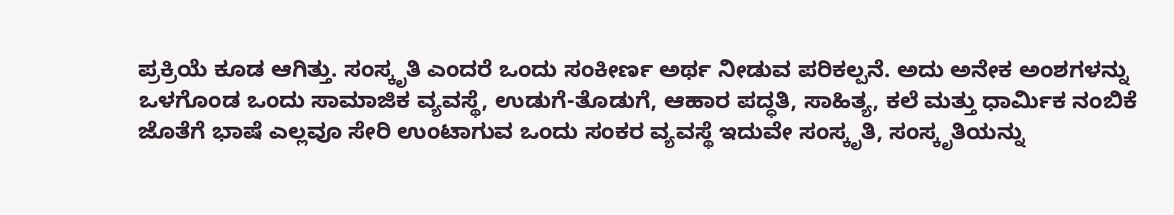ಪ್ರಕ್ರಿಯೆ ಕೂಡ ಆಗಿತ್ತು. ಸಂಸ್ಕೃತಿ ಎಂದರೆ ಒಂದು ಸಂಕೀರ್ಣ ಅರ್ಥ ನೀಡುವ ಪರಿಕಲ್ಪನೆ. ಅದು ಅನೇಕ ಅಂಶಗಳನ್ನು ಒಳಗೊಂಡ ಒಂದು ಸಾಮಾಜಿಕ ವ್ಯವಸ್ಥೆ, ಉಡುಗೆ-ತೊಡುಗೆ, ಆಹಾರ ಪದ್ಧತಿ, ಸಾಹಿತ್ಯ, ಕಲೆ ಮತ್ತು ಧಾರ್ಮಿಕ ನಂಬಿಕೆ ಜೊತೆಗೆ ಭಾಷೆ ಎಲ್ಲವೂ ಸೇರಿ ಉಂಟಾಗುವ ಒಂದು ಸಂಕರ ವ್ಯವಸ್ಥೆ ಇದುವೇ ಸಂಸ್ಕೃತಿ, ಸಂಸ್ಕೃತಿಯನ್ನು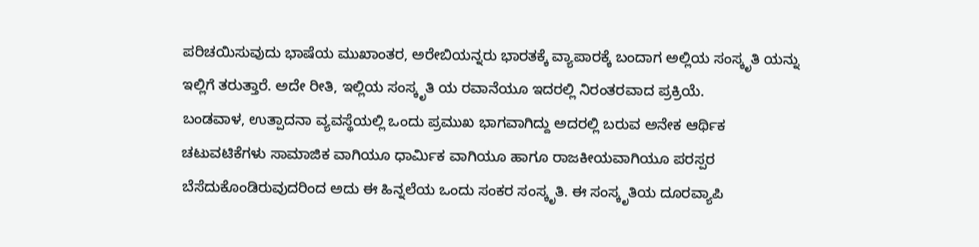ಪರಿಚಯಿಸುವುದು ಭಾಷೆಯ ಮುಖಾಂತರ, ಅರೇಬಿಯನ್ನರು ಭಾರತಕ್ಕೆ ವ್ಯಾಪಾರಕ್ಕೆ ಬಂದಾಗ ಅಲ್ಲಿಯ ಸಂಸ್ಕೃತಿ ಯನ್ನು ಇಲ್ಲಿಗೆ ತರುತ್ತಾರೆ. ಅದೇ ರೀತಿ, ಇಲ್ಲಿಯ ಸಂಸ್ಕೃತಿ ಯ ರವಾನೆಯೂ ಇದರಲ್ಲಿ ನಿರಂತರವಾದ ಪ್ರಕ್ರಿಯೆ.
ಬಂಡವಾಳ, ಉತ್ಪಾದನಾ ವ್ಯವಸ್ಥೆಯಲ್ಲಿ ಒಂದು ಪ್ರಮುಖ ಭಾಗವಾಗಿದ್ದು ಅದರಲ್ಲಿ ಬರುವ ಅನೇಕ ಆರ್ಥಿಕ ಚಟುವಟಿಕೆಗಳು ಸಾಮಾಜಿಕ ವಾಗಿಯೂ ಧಾರ್ಮಿಕ ವಾಗಿಯೂ ಹಾಗೂ ರಾಜಕೀಯವಾಗಿಯೂ ಪರಸ್ಪರ ಬೆಸೆದುಕೊಂಡಿರುವುದರಿಂದ ಅದು ಈ ಹಿನ್ನಲೆಯ ಒಂದು ಸಂಕರ ಸಂಸ್ಕೃತಿ. ಈ ಸಂಸ್ಕೃತಿಯ ದೂರವ್ಯಾಪಿ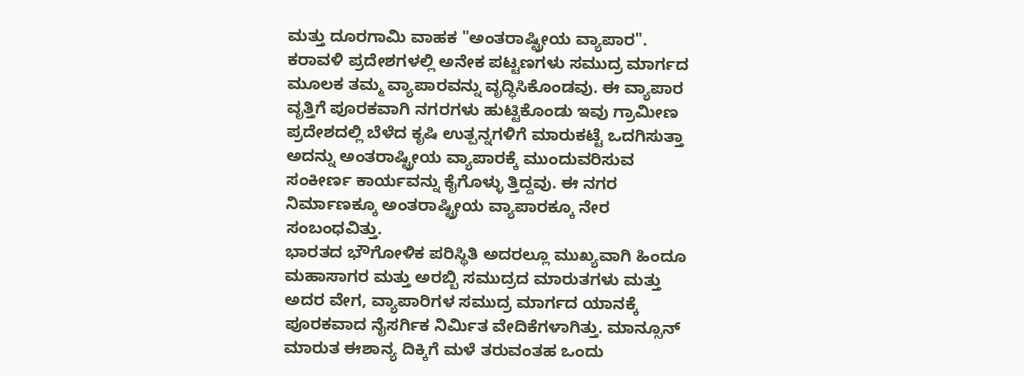ಮತ್ತು ದೂರಗಾಮಿ ವಾಹಕ "ಅಂತರಾಷ್ಟ್ರೀಯ ವ್ಯಾಪಾರ". ಕರಾವಳಿ ಪ್ರದೇಶಗಳಲ್ಲಿ ಅನೇಕ ಪಟ್ಟಣಗಳು ಸಮುದ್ರ ಮಾರ್ಗದ ಮೂಲಕ ತಮ್ಮ ವ್ಯಾಪಾರವನ್ನು ವೃದ್ಧಿಸಿಕೊಂಡವು. ಈ ವ್ಯಾಪಾರ ವೃತ್ತಿಗೆ ಪೂರಕವಾಗಿ ನಗರಗಳು ಹುಟ್ಟಿಕೊಂಡು ಇವು ಗ್ರಾಮೀಣ ಪ್ರದೇಶದಲ್ಲಿ ಬೆಳೆದ ಕೃಷಿ ಉತ್ಪನ್ನಗಳಿಗೆ ಮಾರುಕಟ್ಟೆ ಒದಗಿಸುತ್ತಾ ಅದನ್ನು ಅಂತರಾಷ್ಟ್ರೀಯ ವ್ಯಾಪಾರಕ್ಕೆ ಮುಂದುವರಿಸುವ ಸಂಕೀರ್ಣ ಕಾರ್ಯವನ್ನು ಕೈಗೊಳ್ಳು ತ್ತಿದ್ದವು. ಈ ನಗರ ನಿರ್ಮಾಣಕ್ಕೂ ಅಂತರಾಷ್ಟ್ರೀಯ ವ್ಯಾಪಾರಕ್ಕೂ ನೇರ ಸಂಬಂಧವಿತ್ತು.
ಭಾರತದ ಭೌಗೋಳಿಕ ಪರಿಸ್ಥಿತಿ ಅದರಲ್ಲೂ ಮುಖ್ಯವಾಗಿ ಹಿಂದೂ ಮಹಾಸಾಗರ ಮತ್ತು ಅರಬ್ಬಿ ಸಮುದ್ರದ ಮಾರುತಗಳು ಮತ್ತು ಅದರ ವೇಗ, ವ್ಯಾಪಾರಿಗಳ ಸಮುದ್ರ ಮಾರ್ಗದ ಯಾನಕ್ಕೆ ಪೂರಕವಾದ ನೈಸರ್ಗಿಕ ನಿರ್ಮಿತ ವೇದಿಕೆಗಳಾಗಿತ್ತು. ಮಾನ್ಸೂನ್ ಮಾರುತ ಈಶಾನ್ಯ ದಿಕ್ಕಿಗೆ ಮಳೆ ತರುವಂತಹ ಒಂದು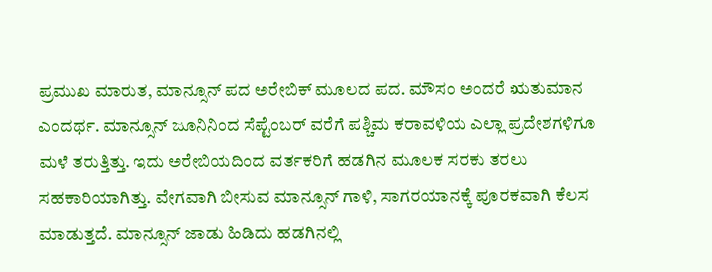ಪ್ರಮುಖ ಮಾರುತ, ಮಾನ್ಸೂನ್ ಪದ ಅರೇಬಿಕ್ ಮೂಲದ ಪದ. ಮೌಸಂ ಅಂದರೆ ಋತುಮಾನ ಎಂದರ್ಥ. ಮಾನ್ಸೂನ್ ಜೂನಿನಿಂದ ಸೆಪ್ಟೆಂಬರ್ ವರೆಗೆ ಪಶ್ಚಿಮ ಕರಾವಳಿಯ ಎಲ್ಲಾ ಪ್ರದೇಶಗಳಿಗೂ ಮಳೆ ತರುತ್ತಿತ್ತು. ಇದು ಅರೇಬಿಯದಿಂದ ವರ್ತಕರಿಗೆ ಹಡಗಿನ ಮೂಲಕ ಸರಕು ತರಲು ಸಹಕಾರಿಯಾಗಿತ್ತು. ವೇಗವಾಗಿ ಬೀಸುವ ಮಾನ್ಸೂನ್ ಗಾಳಿ, ಸಾಗರಯಾನಕ್ಕೆ ಪೂರಕವಾಗಿ ಕೆಲಸ ಮಾಡುತ್ತದೆ. ಮಾನ್ಸೂನ್ ಜಾಡು ಹಿಡಿದು ಹಡಗಿನಲ್ಲಿ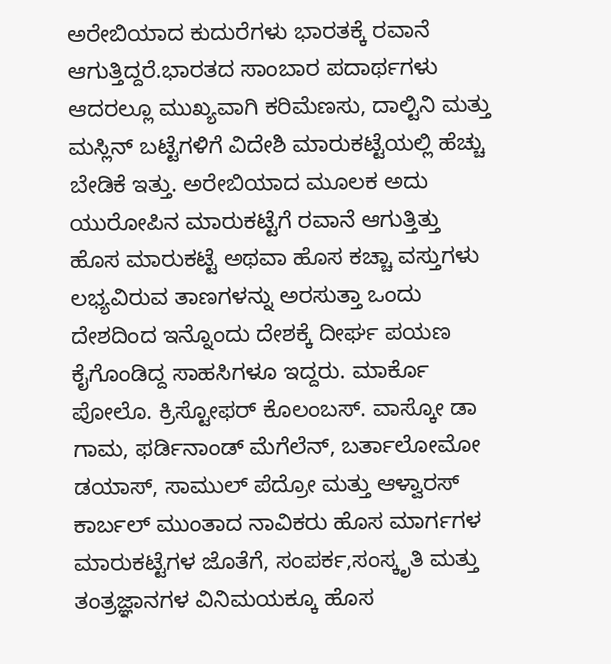ಅರೇಬಿಯಾದ ಕುದುರೆಗಳು ಭಾರತಕ್ಕೆ ರವಾನೆ ಆಗುತ್ತಿದ್ದರೆ.ಭಾರತದ ಸಾಂಬಾರ ಪದಾರ್ಥಗಳು ಆದರಲ್ಲೂ ಮುಖ್ಯವಾಗಿ ಕರಿಮೆಣಸು, ದಾಲ್ಟಿನಿ ಮತ್ತು ಮಸ್ಲಿನ್ ಬಟ್ಟೆಗಳಿಗೆ ವಿದೇಶಿ ಮಾರುಕಟ್ಟೆಯಲ್ಲಿ ಹೆಚ್ಚು ಬೇಡಿಕೆ ಇತ್ತು. ಅರೇಬಿಯಾದ ಮೂಲಕ ಅದು ಯುರೋಪಿನ ಮಾರುಕಟ್ಟೆಗೆ ರವಾನೆ ಆಗುತ್ತಿತ್ತು
ಹೊಸ ಮಾರುಕಟ್ಟೆ ಅಥವಾ ಹೊಸ ಕಚ್ಚಾ ವಸ್ತುಗಳು ಲಭ್ಯವಿರುವ ತಾಣಗಳನ್ನು ಅರಸುತ್ತಾ ಒಂದು ದೇಶದಿಂದ ಇನ್ನೊಂದು ದೇಶಕ್ಕೆ ದೀರ್ಘ ಪಯಣ ಕೈಗೊಂಡಿದ್ದ ಸಾಹಸಿಗಳೂ ಇದ್ದರು. ಮಾರ್ಕೊ ಪೋಲೊ. ಕ್ರಿಸ್ಟೋಫರ್ ಕೊಲಂಬಸ್. ವಾಸ್ಕೋ ಡಾ ಗಾಮ, ಫರ್ಡಿನಾಂಡ್ ಮೆಗೆಲೆನ್, ಬರ್ತಾಲೋಮೋ ಡಯಾಸ್, ಸಾಮುಲ್ ಪೆದ್ರೋ ಮತ್ತು ಆಳ್ವಾರಸ್ ಕಾರ್ಬಲ್ ಮುಂತಾದ ನಾವಿಕರು ಹೊಸ ಮಾರ್ಗಗಳ ಮಾರುಕಟ್ಟೆಗಳ ಜೊತೆಗೆ, ಸಂಪರ್ಕ,ಸಂಸ್ಕೃತಿ ಮತ್ತು ತಂತ್ರಜ್ಞಾನಗಳ ವಿನಿಮಯಕ್ಕೂ ಹೊಸ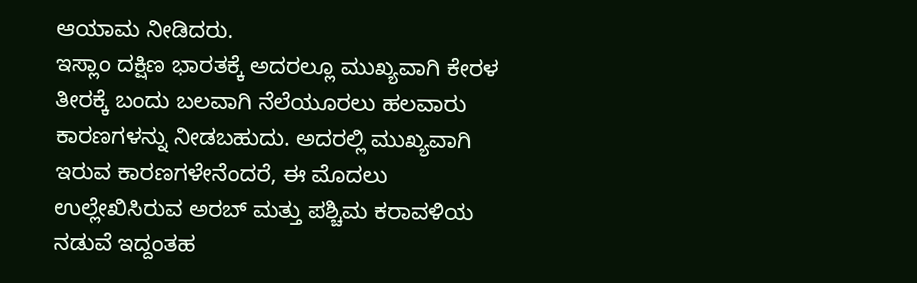ಆಯಾಮ ನೀಡಿದರು.
ಇಸ್ಲಾಂ ದಕ್ಷಿಣ ಭಾರತಕ್ಕೆ ಅದರಲ್ಲೂ ಮುಖ್ಯವಾಗಿ ಕೇರಳ ತೀರಕ್ಕೆ ಬಂದು ಬಲವಾಗಿ ನೆಲೆಯೂರಲು ಹಲವಾರು ಕಾರಣಗಳನ್ನು ನೀಡಬಹುದು. ಅದರಲ್ಲಿ ಮುಖ್ಯವಾಗಿ ಇರುವ ಕಾರಣಗಳೇನೆಂದರೆ, ಈ ಮೊದಲು ಉಲ್ಲೇಖಿಸಿರುವ ಅರಬ್ ಮತ್ತು ಪಶ್ಚಿಮ ಕರಾವಳಿಯ ನಡುವೆ ಇದ್ದಂತಹ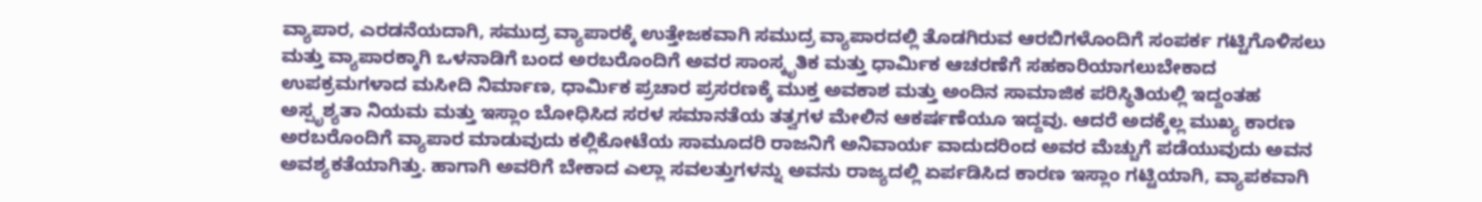ವ್ಯಾಪಾರ, ಎರಡನೆಯದಾಗಿ, ಸಮುದ್ರ ವ್ಯಾಪಾರಕ್ಕೆ ಉತ್ತೇಜಕವಾಗಿ ಸಮುದ್ರ ವ್ಯಾಪಾರದಲ್ಲಿ ತೊಡಗಿರುವ ಆರಬಿಗಳೊಂದಿಗೆ ಸಂಪರ್ಕ ಗಟ್ಟಿಗೊಳಿಸಲು ಮತ್ತು ವ್ಯಾಪಾರಕ್ಕಾಗಿ ಒಳನಾಡಿಗೆ ಬಂದ ಅರಬರೊಂದಿಗೆ ಅವರ ಸಾಂಸ್ಕೃತಿಕ ಮತ್ತು ಧಾರ್ಮಿಕ ಆಚರಣೆಗೆ ಸಹಕಾರಿಯಾಗಲುಬೇಕಾದ ಉಪಕ್ರಮಗಳಾದ ಮಸೀದಿ ನಿರ್ಮಾಣ, ಧಾರ್ಮಿಕ ಪ್ರಚಾರ ಪ್ರಸರಣಕ್ಕೆ ಮುಕ್ತ ಅವಕಾಶ ಮತ್ತು ಅಂದಿನ ಸಾಮಾಜಿಕ ಪರಿಸ್ಥಿತಿಯಲ್ಲಿ ಇದ್ದಂತಹ ಅಸ್ಪೃಶ್ಯತಾ ನಿಯಮ ಮತ್ತು ಇಸ್ಲಾಂ ಬೋಧಿಸಿದ ಸರಳ ಸಮಾನತೆಯ ತತ್ವಗಳ ಮೇಲಿನ ಆಕರ್ಷಣೆಯೂ ಇದ್ದವು. ಆದರೆ ಅದಕ್ಕೆಲ್ಲ ಮುಖ್ಯ ಕಾರಣ ಅರಬರೊಂದಿಗೆ ವ್ಯಾಪಾರ ಮಾಡುವುದು ಕಲ್ಲಿಕೋಟೆಯ ಸಾಮೂದರಿ ರಾಜನಿಗೆ ಅನಿವಾರ್ಯ ವಾದುದರಿಂದ ಅವರ ಮೆಚ್ಚುಗೆ ಪಡೆಯುವುದು ಅವನ ಅವಶ್ಯಕತೆಯಾಗಿತ್ತು. ಹಾಗಾಗಿ ಅವರಿಗೆ ಬೇಕಾದ ಎಲ್ಲಾ ಸವಲತ್ತುಗಳನ್ನು ಅವನು ರಾಜ್ಯದಲ್ಲಿ ಏರ್ಪಡಿಸಿದ ಕಾರಣ ಇಸ್ಲಾಂ ಗಟ್ಟಿಯಾಗಿ, ವ್ಯಾಪಕವಾಗಿ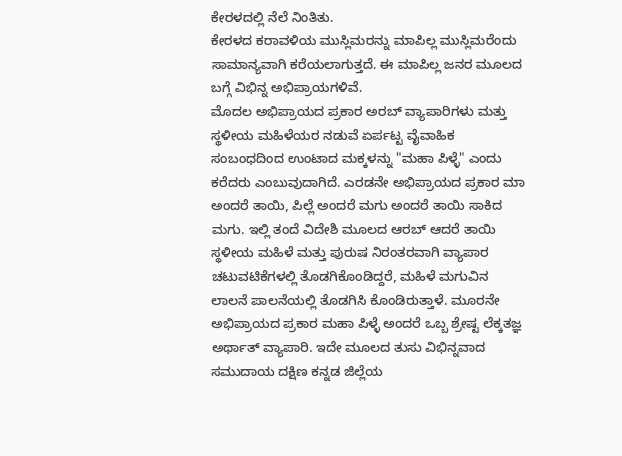ಕೇರಳದಲ್ಲಿ ನೆಲೆ ನಿಂತಿತು.
ಕೇರಳದ ಕರಾವಳಿಯ ಮುಸ್ಲಿಮರನ್ನು ಮಾಪಿಲ್ಲ ಮುಸ್ಲಿಮರೆಂದು ಸಾಮಾನ್ಯವಾಗಿ ಕರೆಯಲಾಗುತ್ತದೆ. ಈ ಮಾಪಿಲ್ಲ ಜನರ ಮೂಲದ ಬಗ್ಗೆ ವಿಭಿನ್ನ ಅಭಿಪ್ರಾಯಗಳಿವೆ.
ಮೊದಲ ಅಭಿಪ್ರಾಯದ ಪ್ರಕಾರ ಅರಬ್ ವ್ಯಾಪಾರಿಗಳು ಮತ್ತು ಸ್ಥಳೀಯ ಮಹಿಳೆಯರ ನಡುವೆ ಏರ್ಪಟ್ಟ ವೈವಾಹಿಕ ಸಂಬಂಧದಿಂದ ಉಂಟಾದ ಮಕ್ಕಳನ್ನು "ಮಹಾ ಪಿಳ್ಳೆ" ಎಂದು ಕರೆದರು ಎಂಬುವುದಾಗಿದೆ. ಎರಡನೇ ಅಭಿಪ್ರಾಯದ ಪ್ರಕಾರ ಮಾ ಅಂದರೆ ತಾಯಿ, ಪಿಲ್ಲೆ ಅಂದರೆ ಮಗು ಅಂದರೆ ತಾಯಿ ಸಾಕಿದ ಮಗು. ಇಲ್ಲಿ ತಂದೆ ವಿದೇಶಿ ಮೂಲದ ಆರಬ್ ಆದರೆ ತಾಯಿ ಸ್ಥಳೀಯ ಮಹಿಳೆ ಮತ್ತು ಪುರುಷ ನಿರಂತರವಾಗಿ ವ್ಯಾಪಾರ ಚಟುವಟಿಕೆಗಳಲ್ಲಿ ತೊಡಗಿಕೊಂಡಿದ್ದರೆ, ಮಹಿಳೆ ಮಗುವಿನ ಲಾಲನೆ ಪಾಲನೆಯಲ್ಲಿ ತೊಡಗಿಸಿ ಕೊಂಡಿರುತ್ತಾಳೆ. ಮೂರನೇ ಅಭಿಪ್ರಾಯದ ಪ್ರಕಾರ ಮಹಾ ಪಿಳ್ಳೆ ಅಂದರೆ ಒಬ್ಬ ಶ್ರೇಷ್ಟ ಲೆಕ್ಕತಜ್ಞ ಅರ್ಥಾತ್ ವ್ಯಾಪಾರಿ. ಇದೇ ಮೂಲದ ತುಸು ವಿಭಿನ್ನವಾದ ಸಮುದಾಯ ದಕ್ಷಿಣ ಕನ್ನಡ ಜಿಲ್ಲೆಯ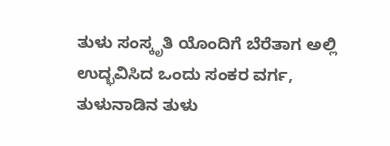ತುಳು ಸಂಸ್ಕೃತಿ ಯೊಂದಿಗೆ ಬೆರೆತಾಗ ಅಲ್ಲಿ ಉದ್ಭವಿಸಿದ ಒಂದು ಸಂಕರ ವರ್ಗ, ತುಳುನಾಡಿನ ತುಳು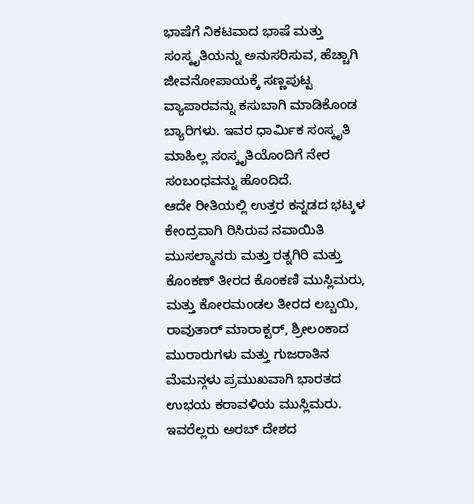ಭಾಷೆಗೆ ನಿಕಟವಾದ ಭಾಷೆ ಮತ್ತು ಸಂಸ್ಕೃತಿಯನ್ನು ಅನುಸರಿಸುವ, ಹೆಚ್ಚಾಗಿ ಜೀವನೋಪಾಯಕ್ಕೆ ಸಣ್ಣಪುಟ್ಟ ವ್ಯಾಪಾರವನ್ನು ಕಸುಬಾಗಿ ಮಾಡಿಕೊಂಡ ಬ್ಯಾರಿಗಳು. ಇವರ ಧಾರ್ಮಿಕ ಸಂಸ್ಕೃತಿ ಮಾಹಿಲ್ಲ ಸಂಸ್ಕೃತಿಯೊಂದಿಗೆ ನೇರ ಸಂಬಂಧವನ್ನು ಹೊಂದಿದೆ.
ಆದೇ ರೀತಿಯಲ್ಲಿ ಉತ್ತರ ಕನ್ನಡದ ಭಟ್ಕಳ ಕೇಂದ್ರವಾಗಿ ರಿಸಿರುವ ನವಾಯಿತಿ ಮುಸಲ್ಮಾನರು ಮತ್ತು ರತ್ನಗಿರಿ ಮತ್ತು ಕೊಂಕಣ್ ತೀರದ ಕೊಂಕಣಿ ಮುಸ್ಲಿಮರು, ಮತ್ತು ಕೋರಮಂಡಲ ತೀರದ ಲಬ್ಬಯಿ, ರಾವುತಾರ್ ಮಾರಾಕ್ಟರ್, ಶ್ರೀಲಂಕಾದ ಮುರಾರುಗಳು ಮತ್ತು ಗುಜರಾತಿನ ಮೆಮನ್ಗಳು ಪ್ರಮುಖವಾಗಿ ಭಾರತದ ಉಭಯ ಕರಾವಳಿಯ ಮುಸ್ಲಿಮರು. ಇವರೆಲ್ಲರು ಅರಬ್ ದೇಶದ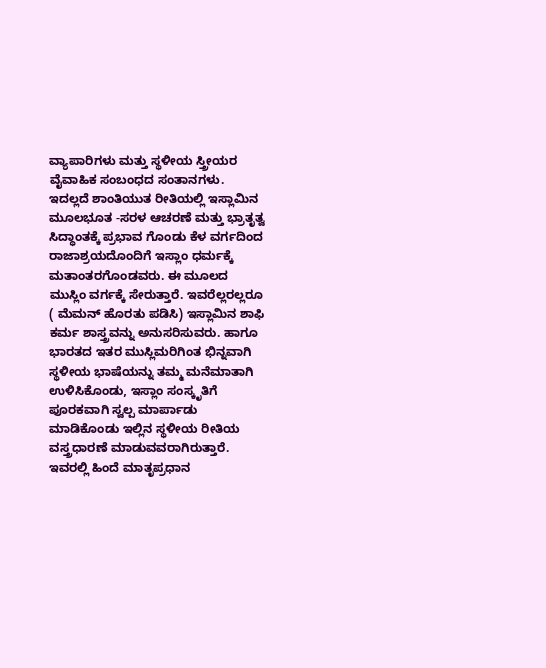ವ್ಯಾಪಾರಿಗಳು ಮತ್ತು ಸ್ಥಳೀಯ ಸ್ತ್ರೀಯರ ವೈವಾಹಿಕ ಸಂಬಂಧದ ಸಂತಾನಗಳು. ಇದಲ್ಲದೆ ಶಾಂತಿಯುತ ರೀತಿಯಲ್ಲಿ ಇಸ್ಲಾಮಿನ ಮೂಲಭೂತ -ಸರಳ ಆಚರಣೆ ಮತ್ತು ಭ್ರಾತೃತ್ವ ಸಿದ್ಧಾಂತಕ್ಕೆ ಪ್ರಭಾವ ಗೊಂಡು ಕೆಳ ವರ್ಗದಿಂದ ರಾಜಾಶ್ರಯದೊಂದಿಗೆ ಇಸ್ಲಾಂ ಧರ್ಮಕ್ಕೆ ಮತಾಂತರಗೊಂಡವರು. ಈ ಮೂಲದ ಮುಸ್ಲಿಂ ವರ್ಗಕ್ಕೆ ಸೇರುತ್ತಾರೆ. ಇವರೆಲ್ಲರಲ್ಲರೂ ( ಮೆಮನ್ ಹೊರತು ಪಡಿಸಿ) ಇಸ್ಲಾಮಿನ ಶಾಫಿ ಕರ್ಮ ಶಾಸ್ತ್ರವನ್ನು ಅನುಸರಿಸುವರು. ಹಾಗೂ ಭಾರತದ ಇತರ ಮುಸ್ಲಿಮರಿಗಿಂತ ಭಿನ್ನವಾಗಿ ಸ್ಥಳೀಯ ಭಾಷೆಯನ್ನು ತಮ್ಮ ಮನೆಮಾತಾಗಿ ಉಳಿಸಿಕೊಂಡು, ಇಸ್ಲಾಂ ಸಂಸ್ಕೃತಿಗೆ ಪೂರಕವಾಗಿ ಸ್ವಲ್ಪ ಮಾರ್ಪಾಡು ಮಾಡಿಕೊಂಡು ಇಲ್ಲಿನ ಸ್ಥಳೀಯ ರೀತಿಯ ವಸ್ತ್ರಧಾರಣೆ ಮಾಡುವವರಾಗಿರುತ್ತಾರೆ. ಇವರಲ್ಲಿ ಹಿಂದೆ ಮಾತೃಪ್ರಧಾನ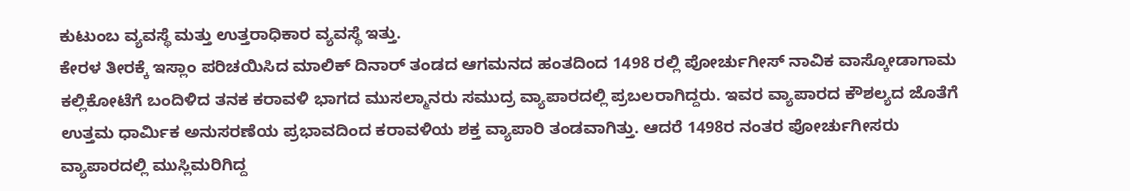ಕುಟುಂಬ ವ್ಯವಸ್ಥೆ ಮತ್ತು ಉತ್ತರಾಧಿಕಾರ ವ್ಯವಸ್ಥೆ ಇತ್ತು.
ಕೇರಳ ತೀರಕ್ಕೆ ಇಸ್ಲಾಂ ಪರಿಚಯಿಸಿದ ಮಾಲಿಕ್ ದಿನಾರ್ ತಂಡದ ಆಗಮನದ ಹಂತದಿಂದ 1498 ರಲ್ಲಿ ಪೋರ್ಚುಗೀಸ್ ನಾವಿಕ ವಾಸ್ಕೋಡಾಗಾಮ ಕಲ್ಲಿಕೋಟೆಗೆ ಬಂದಿಳಿದ ತನಕ ಕರಾವಳಿ ಭಾಗದ ಮುಸಲ್ಮಾನರು ಸಮುದ್ರ ವ್ಯಾಪಾರದಲ್ಲಿ ಪ್ರಬಲರಾಗಿದ್ದರು. ಇವರ ವ್ಯಾಪಾರದ ಕೌಶಲ್ಯದ ಜೊತೆಗೆ ಉತ್ತಮ ಧಾರ್ಮಿಕ ಅನುಸರಣೆಯ ಪ್ರಭಾವದಿಂದ ಕರಾವಳಿಯ ಶಕ್ತ ವ್ಯಾಪಾರಿ ತಂಡವಾಗಿತ್ತು. ಆದರೆ 1498ರ ನಂತರ ಪೋರ್ಚುಗೀಸರು ವ್ಯಾಪಾರದಲ್ಲಿ ಮುಸ್ಲಿಮರಿಗಿದ್ದ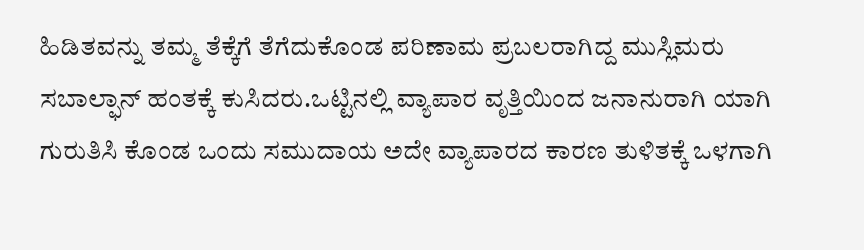ಹಿಡಿತವನ್ನು ತಮ್ಮ ತೆಕ್ಕೆಗೆ ತೆಗೆದುಕೊಂಡ ಪರಿಣಾಮ ಪ್ರಬಲರಾಗಿದ್ದ ಮುಸ್ಲಿಮರು ಸಬಾಲ್ಫಾನ್ ಹಂತಕ್ಕೆ ಕುಸಿದರು.ಒಟ್ಟಿನಲ್ಲಿ ವ್ಯಾಪಾರ ವೃತ್ತಿಯಿಂದ ಜನಾನುರಾಗಿ ಯಾಗಿ ಗುರುತಿಸಿ ಕೊಂಡ ಒಂದು ಸಮುದಾಯ ಅದೇ ವ್ಯಾಪಾರದ ಕಾರಣ ತುಳಿತಕ್ಕೆ ಒಳಗಾಗಿ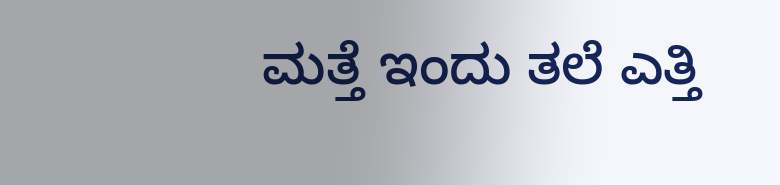ಮತ್ತೆ ಇಂದು ತಲೆ ಎತ್ತಿ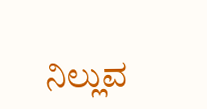ನಿಲ್ಲುವ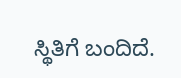ಸ್ಥಿತಿಗೆ ಬಂದಿದೆ.